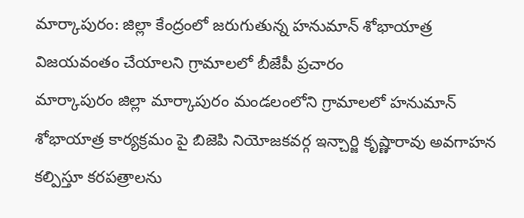మార్కాపురం: జిల్లా కేంద్రంలో జరుగుతున్న హనుమాన్ శోభాయాత్ర విజయవంతం చేయాలని గ్రామాలలో బీజేపీ ప్రచారం
మార్కాపురం జిల్లా మార్కాపురం మండలంలోని గ్రామాలలో హనుమాన్ శోభాయాత్ర కార్యక్రమం పై బిజెపి నియోజకవర్గ ఇన్చార్జి కృష్ణారావు అవగాహన కల్పిస్తూ కరపత్రాలను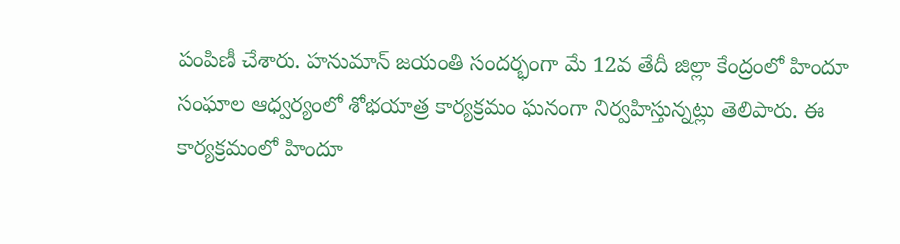పంపిణీ చేశారు. హనుమాన్ జయంతి సందర్భంగా మే 12వ తేదీ జిల్లా కేంద్రంలో హిందూ సంఘాల ఆధ్వర్యంలో శోభయాత్ర కార్యక్రమం ఘనంగా నిర్వహిస్తున్నట్లు తెలిపారు. ఈ కార్యక్రమంలో హిందూ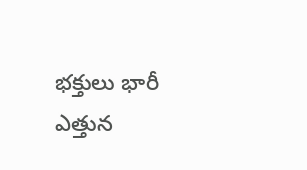భక్తులు భారీ ఎత్తున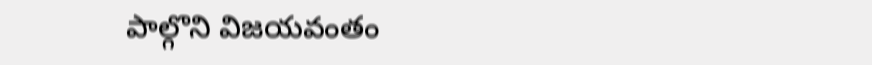పాల్గొని విజయవంతం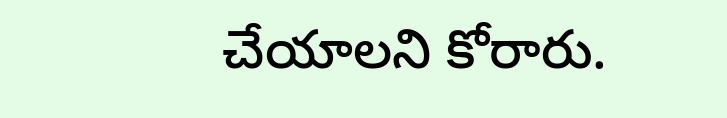చేయాలని కోరారు.